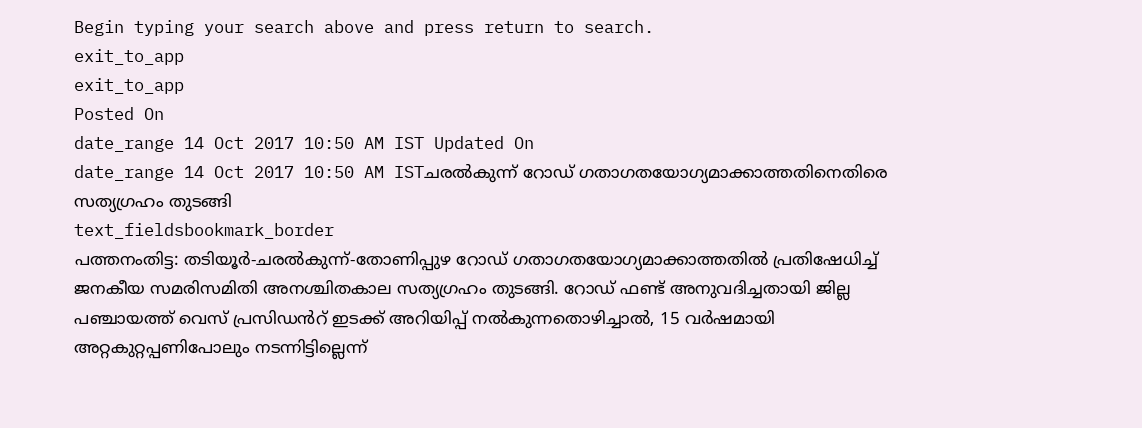Begin typing your search above and press return to search.
exit_to_app
exit_to_app
Posted On
date_range 14 Oct 2017 10:50 AM IST Updated On
date_range 14 Oct 2017 10:50 AM ISTചരൽകുന്ന് റോഡ് ഗതാഗതയോഗ്യമാക്കാത്തതിനെതിരെ സത്യഗ്രഹം തുടങ്ങി
text_fieldsbookmark_border
പത്തനംതിട്ട: തടിയൂർ-ചരൽകുന്ന്-തോണിപ്പുഴ റോഡ് ഗതാഗതയോഗ്യമാക്കാത്തതിൽ പ്രതിഷേധിച്ച് ജനകീയ സമരിസമിതി അനശ്ചിതകാല സത്യഗ്രഹം തുടങ്ങി. റോഡ് ഫണ്ട് അനുവദിച്ചതായി ജില്ല പഞ്ചായത്ത് വെസ് പ്രസിഡൻറ് ഇടക്ക് അറിയിപ്പ് നൽകുന്നതൊഴിച്ചാൽ, 15 വർഷമായി അറ്റകുറ്റപ്പണിപോലും നടന്നിട്ടില്ലെന്ന്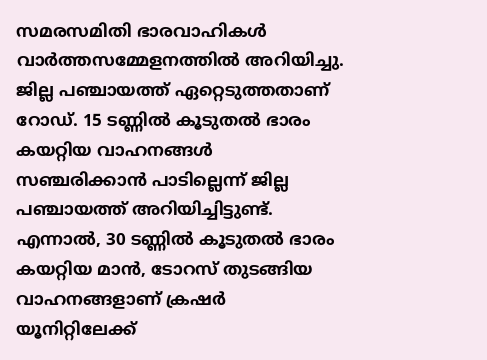സമരസമിതി ഭാരവാഹികൾ വാർത്തസമ്മേളനത്തിൽ അറിയിച്ചു. ജില്ല പഞ്ചായത്ത് ഏറ്റെടുത്തതാണ് റോഡ്. 15 ടണ്ണിൽ കൂടുതൽ ഭാരം കയറ്റിയ വാഹനങ്ങൾ സഞ്ചരിക്കാൻ പാടില്ലെന്ന് ജില്ല പഞ്ചായത്ത് അറിയിച്ചിട്ടുണ്ട്. എന്നാൽ, 30 ടണ്ണിൽ കൂടുതൽ ഭാരം കയറ്റിയ മാൻ, ടോറസ് തുടങ്ങിയ വാഹനങ്ങളാണ് ക്രഷർ യൂനിറ്റിലേക്ക്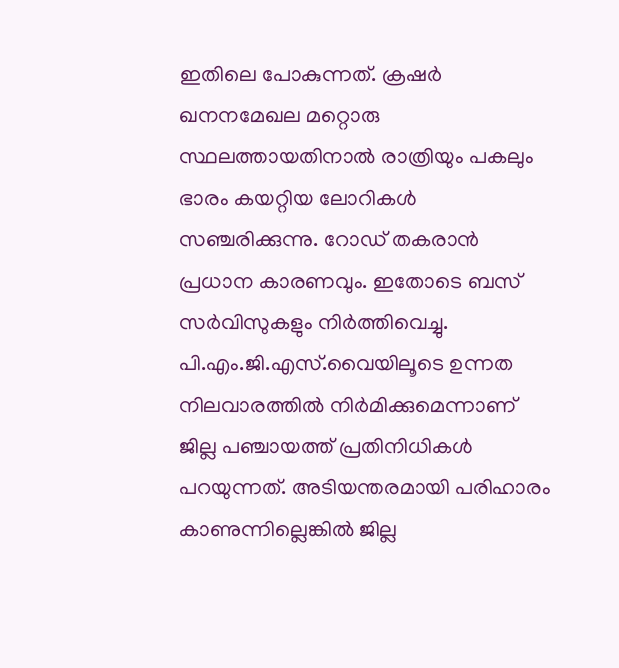ഇതിലെ പോകുന്നത്. ക്രഷർ ഖനനമേഖല മറ്റൊരു സ്ഥലത്തായതിനാൽ രാത്രിയും പകലും ഭാരം കയറ്റിയ ലോറികൾ സഞ്ചരിക്കുന്നു. റോഡ് തകരാൻ പ്രധാന കാരണവും. ഇതോടെ ബസ് സർവിസുകളും നിർത്തിവെച്ചു. പി.എം.ജി.എസ്.വൈയിലൂടെ ഉന്നത നിലവാരത്തിൽ നിർമിക്കുമെന്നാണ് ജില്ല പഞ്ചായത്ത് പ്രതിനിധികൾ പറയുന്നത്. അടിയന്തരമായി പരിഹാരം കാണുന്നില്ലെങ്കിൽ ജില്ല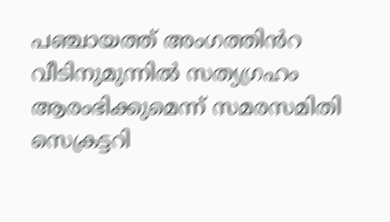പഞ്ചായത്ത് അംഗത്തിൻറ വീടിനുമുന്നിൽ സത്യഗ്രഹം ആരംഭിക്കുമെന്ന് സമരസമിതി സെക്രട്ടറി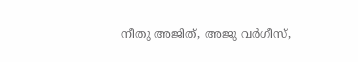നീതു അജിത്, അജു വർഗീസ്,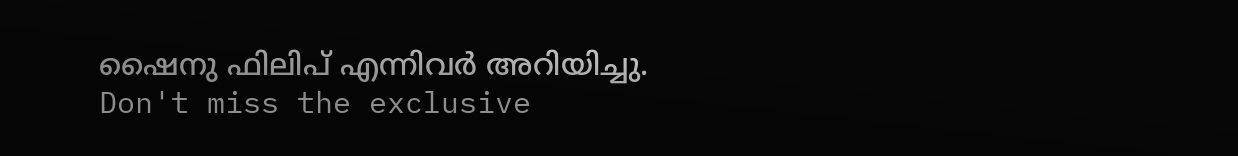ഷൈനു ഫിലിപ് എന്നിവർ അറിയിച്ചു.
Don't miss the exclusive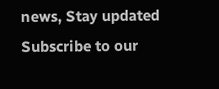news, Stay updated
Subscribe to our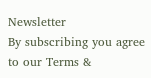Newsletter
By subscribing you agree to our Terms &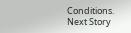Conditions.
Next Story